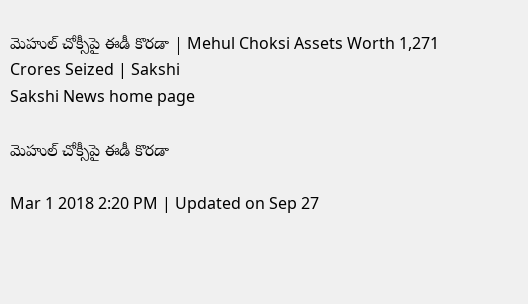మెహుల్‌ చోక్సీపై ఈడీ కొరడా | Mehul Choksi Assets Worth 1,271 Crores Seized | Sakshi
Sakshi News home page

మెహుల్‌ చోక్సీపై ఈడీ కొరడా

Mar 1 2018 2:20 PM | Updated on Sep 27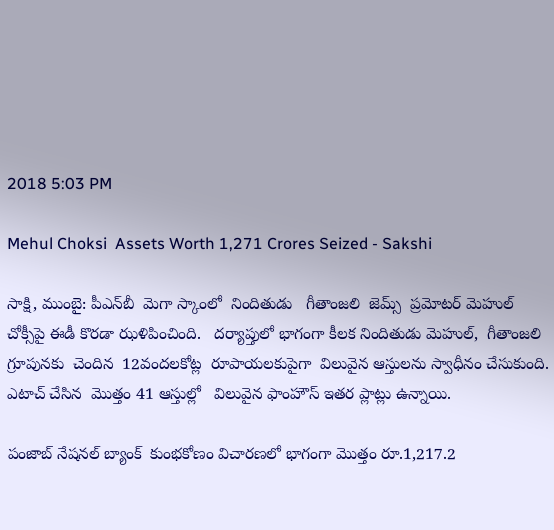2018 5:03 PM

Mehul Choksi  Assets Worth 1,271 Crores Seized - Sakshi

సాక్షి, ముంబై: పీఎన్‌బీ  మెగా స్కాంలో  నిందితుడు   గీతాంజలి  జెమ్స్‌  ప్రమోటర్‌ మెహుల్‌  చోక్సీపై ఈడీ కొరడా ఝళిపించింది.   దర్యాప్తులో భాగంగా కీలక నిందితుడు మెహుల్‌,  గీతాంజలి గ్రూపునకు  చెందిన  12వందలకోట్ల  రూపాయలకుపైగా  విలువైన ఆస్తులను స్వాధీనం చేసుకుంది.   ఎటాచ్‌ చేసిన  మొత్తం 41 ఆస్తుల్లో   విలువైన ఫాంహౌస్‌ ఇతర ప్లాట్లు ఉన్నాయి.

పంజాబ్ నేషనల్ బ్యాంక్  కుంభకోణం విచారణలో భాగంగా మొత్తం రూ.1,217.2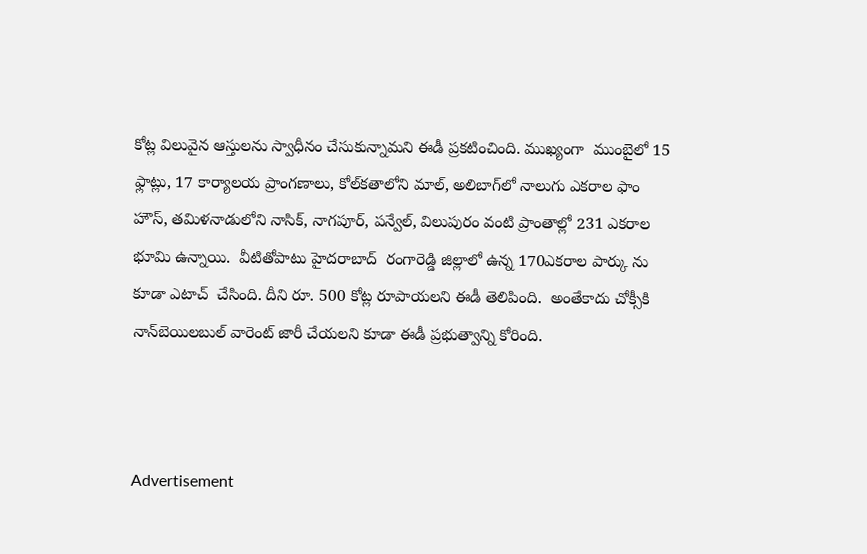కోట్ల విలువైన ఆస్తులను స్వాధీనం చేసుకున్నామని ఈడీ ప్రకటించింది. ముఖ్యంగా  ముంబైలో 15 ఫ్లాట్లు, 17 కార్యాలయ ప్రాంగణాలు, కోల్‌కతాలోని మాల్, అలిబాగ్‌లో నాలుగు ఎకరాల ఫాం హౌస్‌, తమిళనాడులోని నాసిక్, నాగపూర్, పన్వేల్, విలుపురం వంటి ప్రాంతాల్లో 231 ఎకరాల భూమి ఉన్నాయి.  వీటితోపాటు హైదరాబాద్‌  రంగారెడ్డి జిల్లాలో ఉన్న 170ఎకరాల పార్కు ను కూడా ఎటాచ్‌  చేసింది. దీని రూ. 500 కోట్ల రూపాయలని ఈడీ తెలిపింది.  అంతేకాదు చోక్సీకి నాన్‌బెయిలబుల్‌ వారెంట్‌ జారీ చేయలని కూడా ఈడీ ప్రభుత్వాన్ని కోరింది.



Advertisement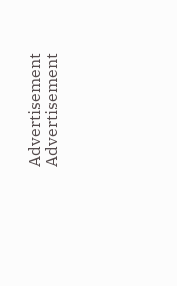Advertisement
Advertisement